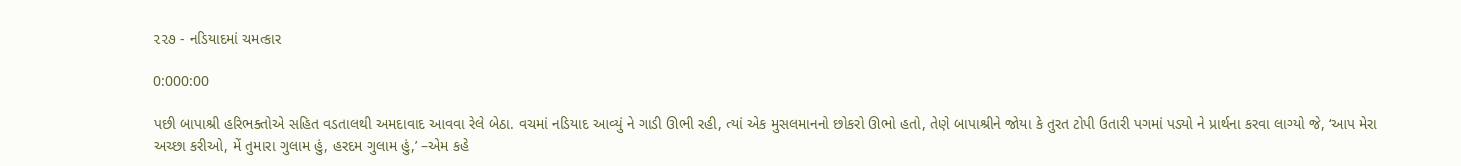૨૨૭ - નડિયાદમાં ચમત્કાર

0:000:00

પછી બાપાશ્રી હરિભક્તોએ સહિત વડતાલથી અમદાવાદ આવવા રેલે બેઠા. વચમાં નડિયાદ આવ્યું ને ગાડી ઊભી રહી, ત્યાં એક મુસલમાનનો છોકરો ઊભો હતો, તેણે બાપાશ્રીને જોયા કે તુરત ટોપી ઉતારી પગમાં પડ્યો ને પ્રાર્થના કરવા લાગ્યો જે, ‘આપ મેરા અચ્છા કરીઓ, મેં તુમારા ગુલામ હું, હરદમ ગુલામ હું,’ –એમ કહે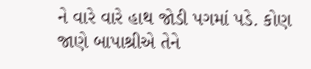ને વારે વારે હાથ જોડી પગમાં પડે. કોણ જાણે બાપાશ્રીએ તેને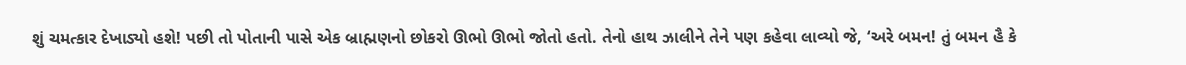શું ચમત્કાર દેખાડ્યો હશે! પછી તો પોતાની પાસે એક બ્રાહ્મણનો છોકરો ઊભો ઊભો જોતો હતો. તેનો હાથ ઝાલીને તેને પણ કહેવા લાવ્યો જે, ‘અરે બમન! તું બમન હૈ કે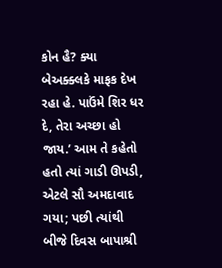કોન હૈ? ક્યા બેઅક્ક્લકે માફક દેખ રહા હે. પાઉંમે શિર ધર દે, તેરા અચ્છા હો જાય.’ આમ તે કહેતો હતો ત્યાં ગાડી ઊપડી, એટલે સૌ અમદાવાદ ગયા; પછી ત્યાંથી બીજે દિવસ બાપાશ્રી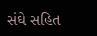સંઘે સહિત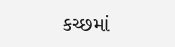કચ્છમાં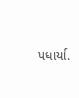પધાર્યા.